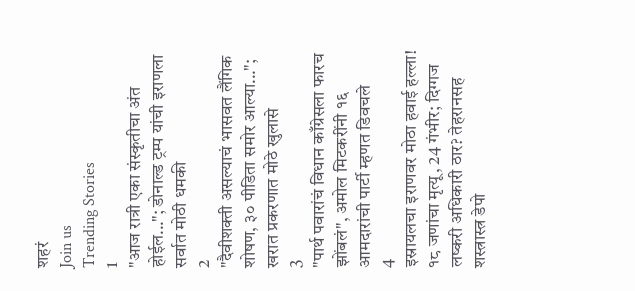शहरं
Join us
Trending Stories
1
"आज रात्री एका संस्कृतीचा अंत होईल..."; डोनाल्ड ट्रम्प यांची इराणला सर्वात मोठी धमकी
2
"दैवीशक्ती असल्याचं भासवत लैंगिक शोषण, ३० पीडिता समोर आल्या..."; खरात प्रकरणात मोठे खुलासे
3
"पार्थ पवारांचं विधान काँग्रेसला फारच झोंबलं", अमोल मिटकरींनी १६ आमदारांची पार्टी म्हणत डिवचले
4
इस्रायलचा इराणवर मोठा हवाई हल्ला! १८ जणांचा मृत्यू, 24 गंभीर; दिग्गज लष्करी अधिकारी ठार? तेहरानसह शस्त्रास्त्र डेपो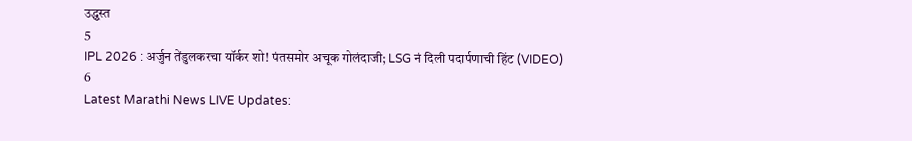उद्ध्वस्त
5
IPL 2026 : अर्जुन तेंडुलकरचा यॉर्कर शो! पंतसमोर अचूक गोलंदाजी; LSG नं दिली पदार्पणाची हिंट (VIDEO)
6
Latest Marathi News LIVE Updates: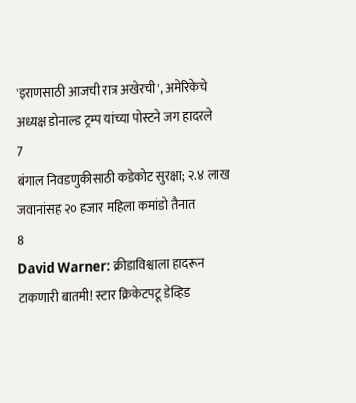'इराणसाठी आजची रात्र अखेरची', अमेरिकेचे अध्यक्ष डोनाल्ड ट्रम्प यांच्या पोस्टने जग हादरले
7
बंगाल निवडणुकीसाठी कडेकोट सुरक्षा; २.४ लाख जवानांसह २० हजार महिला कमांडो तैनात
8
David Warner: क्रीडाविश्वाला हादरून टाकणारी बातमी! स्टार क्रिकेटपटू डेव्हिड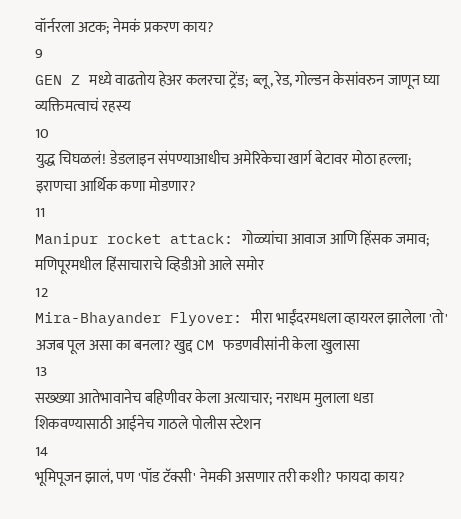वॉर्नरला अटक; नेमकं प्रकरण काय?
9
GEN Z मध्ये वाढतोय हेअर कलरचा ट्रेंड; ब्लू, रेड, गोल्डन केसांवरुन जाणून घ्या व्यक्तिमत्वाचं रहस्य
10
युद्ध चिघळलं! डेडलाइन संपण्याआधीच अमेरिकेचा खार्ग बेटावर मोठा हल्ला; इराणचा आर्थिक कणा मोडणार?
11
Manipur rocket attack: गोळ्यांचा आवाज आणि हिंसक जमाव;  मणिपूरमधील हिंसाचाराचे व्हिडीओ आले समोर
12
Mira-Bhayander Flyover: मीरा भाईंदरमधला व्हायरल झालेला 'तो' अजब पूल असा का बनला? खुद्द CM फडणवीसांनी केला खुलासा
13
सख्ख्या आतेभावानेच बहिणीवर केला अत्याचार; नराधम मुलाला धडा शिकवण्यासाठी आईनेच गाठले पोलीस स्टेशन
14
भूमिपूजन झालं, पण 'पॉड टॅक्सी' नेमकी असणार तरी कशी? फायदा काय?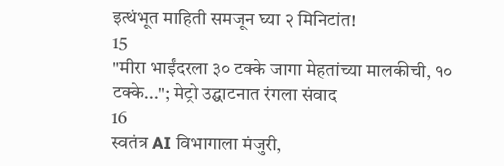इत्थंभूत माहिती समजून घ्या २ मिनिटांत!
15
"मीरा भाईंदरला ३० टक्के जागा मेहतांच्या मालकीची, १० टक्के..."; मेट्रो उद्घाटनात रंगला संवाद
16
स्वतंत्र AI विभागाला मंजुरी,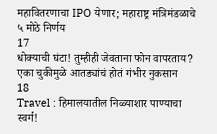महावितरणाचा IPO येणार; महाराष्ट्र मंत्रिमंडळाचे ५ मोठे निर्णय
17
धोक्याची घंटा! तुम्हीही जेवताना फोन वापरताय? एका चुकीमुळे आतड्यांचं होतं गंभीर नुकसान
18
Travel : हिमालयातील निळ्याशार पाण्याचा स्वर्ग!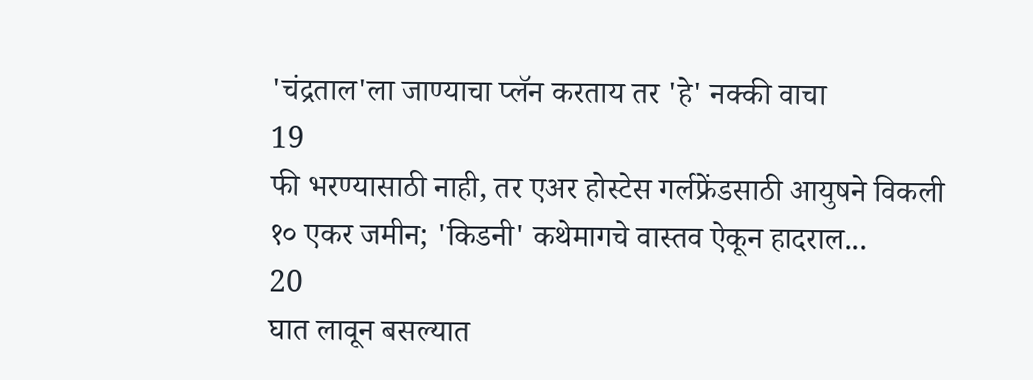'चंद्रताल'ला जाण्याचा प्लॅन करताय तर 'हे' नक्की वाचा
19
फी भरण्यासाठी नाही, तर एअर होस्टेस गर्लफ्रेंडसाठी आयुषने विकली १० एकर जमीन; 'किडनी' कथेमागचे वास्तव ऐकून हादराल...
20
घात लावून बसल्यात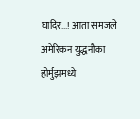घादिर...! आता समजले अमेरिकन युद्धनौका होर्मुझमध्ये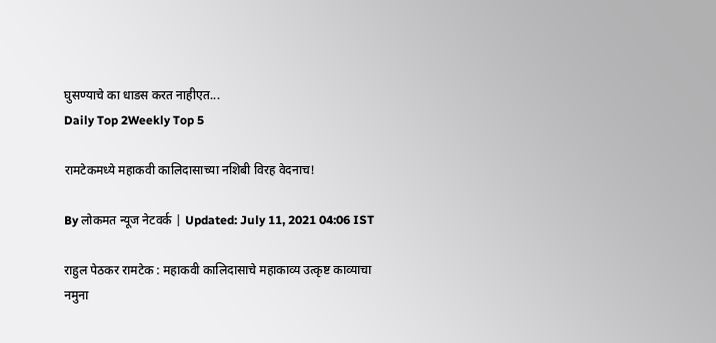घुसण्याचे का धाडस करत नाहीएत...
Daily Top 2Weekly Top 5

रामटेकमध्ये महाकवी कालिदासाच्या नशिबी विरह वेदनाच!

By लोकमत न्यूज नेटवर्क | Updated: July 11, 2021 04:06 IST

राहुल पेठकर रामटेक : महाकवी कालिदासाचे महाकाव्य उत्कृष्ट काव्याचा नमुना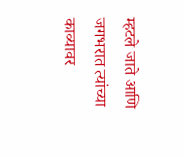म्हटले जाते आणि जगभरात त्यांच्या काव्यावर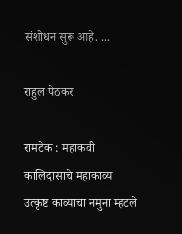संशोधन सुरू आहे. ...

राहुल पेठकर

रामटेक : महाकवी कालिदासाचे महाकाव्य उत्कृष्ट काव्याचा नमुना म्हटले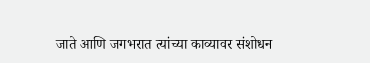जाते आणि जगभरात त्यांच्या काव्यावर संशोधन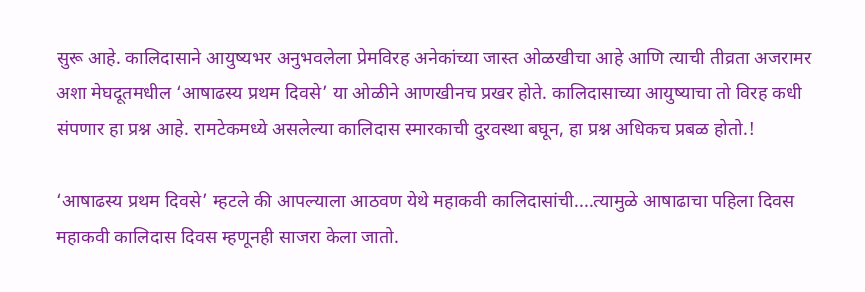सुरू आहे. कालिदासाने आयुष्यभर अनुभवलेला प्रेमविरह अनेकांच्या जास्त ओळखीचा आहे आणि त्याची तीव्रता अजरामर अशा मेघदूतमधील ‘आषाढस्य प्रथम दिवसे’ या ओळीने आणखीनच प्रखर होते. कालिदासाच्या आयुष्याचा तो विरह कधी संपणार हा प्रश्न आहे. रामटेकमध्ये असलेल्या कालिदास स्मारकाची दुरवस्था बघून, हा प्रश्न अधिकच प्रबळ होतो.!

‘आषाढस्य प्रथम दिवसे’ म्हटले की आपल्याला आठवण येथे महाकवी कालिदासांची....त्यामुळे आषाढाचा पहिला दिवस महाकवी कालिदास दिवस म्हणूनही साजरा केला जातो.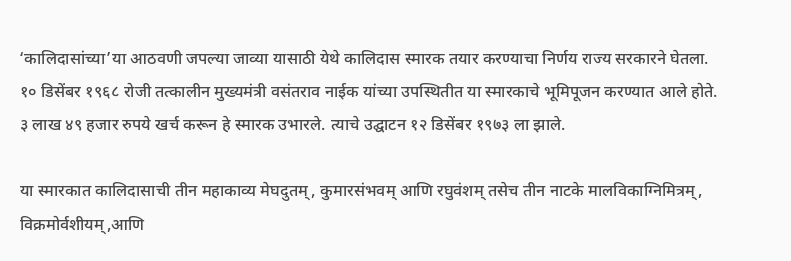‘कालिदासांच्या’या आठवणी जपल्या जाव्या यासाठी येथे कालिदास स्मारक तयार करण्याचा निर्णय राज्य सरकारने घेतला. १० डिसेंबर १९६८ रोजी तत्कालीन मुख्यमंत्री वसंतराव नाईक यांच्या उपस्थितीत या स्मारकाचे भूमिपूजन करण्यात आले होते. ३ लाख ४९ हजार रुपये खर्च करून हे स्मारक उभारले. त्याचे उद्घाटन १२ डिसेंबर १९७३ ला झाले.

या स्मारकात कालिदासाची तीन महाकाव्य मेघदुतम्, कुमारसंभवम् आणि रघुवंशम् तसेच तीन नाटके मालविकाग्निमित्रम्, विक्रमोर्वशीयम्,आणि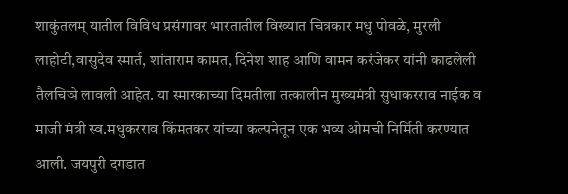शाकुंतलम् यातील विविध प्रसंगावर भारतातील विख्यात चित्रकार मधु पोवळे, मुरली लाहोटी,वासुदेव स्मार्त, शांताराम कामत, दिनेश शाह आणि वामन करंजेकर यांनी काढलेली तैलचिञे लावली आहेत. या स्मारकाच्या दिमतीला तत्कालीन मुख्यमंत्री सुधाकरराव नाईक व माजी मंत्री स्व.मधुकरराव किंमतकर यांच्या कल्पनेतून एक भव्य ओमची निर्मिती करण्यात आली. जयपुरी दगडात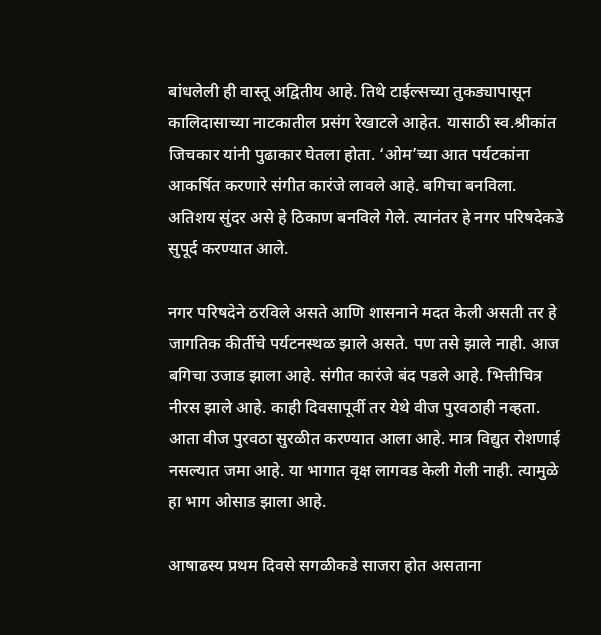बांधलेली ही वास्तू अद्वितीय आहे. तिथे टाईल्सच्या तुकड्यापासून कालिदासाच्या नाटकातील प्रसंग रेखाटले आहेत. यासाठी स्व.श्रीकांत जिचकार यांनी पुढाकार घेतला होता. ‘ओम’च्या आत पर्यटकांना आकर्षित करणारे संगीत कारंजे लावले आहे. बगिचा बनविला. अतिशय सुंदर असे हे ठिकाण बनविले गेले. त्यानंतर हे नगर परिषदेकडे सुपूर्द करण्यात आले.

नगर परिषदेने ठरविले असते आणि शासनाने मदत केली असती तर हे जागतिक कीर्तीचे पर्यटनस्थळ झाले असते. पण तसे झाले नाही. आज बगिचा उजाड झाला आहे. संगीत कारंजे बंद पडले आहे. भित्तीचित्र नीरस झाले आहे. काही दिवसापूर्वी तर येथे वीज पुरवठाही नव्हता. आता वीज पुरवठा सुरळीत करण्यात आला आहे. मात्र विद्युत रोशणाई नसल्यात जमा आहे. या भागात वृक्ष लागवड केली गेली नाही. त्यामुळे हा भाग ओसाड झाला आहे.

आषाढस्य प्रथम दिवसे सगळीकडे साजरा होत असताना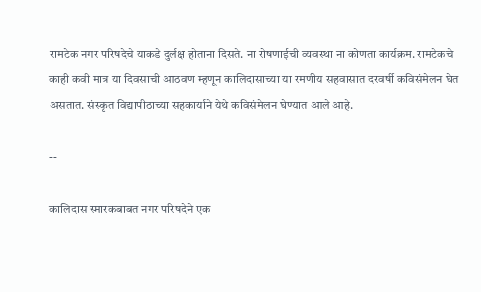रामटेक नगर परिषदेचे याकडे दुर्लक्ष होताना दिसते. ना रोषणाईची व्यवस्था ना कोणता कार्यक्रम. रामटेकचे काही कवी मात्र या दिवसाची आठवण म्हणून कालिदासाच्या या रमणीय सहवासात दरवर्षी कविसंमेलन घेत असतात. संस्कृत विद्यापीठाच्या सहकार्याने येथे कविसंमेलन घेण्यात आले आहे.

--

कालिदास स्मारकबाबत नगर परिषदेने एक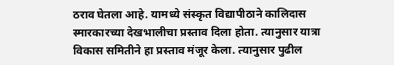ठराव घेतला आहे. यामध्ये संस्कृत विद्यापीठाने कालिदास स्मारकारच्या देखभालीचा प्रस्ताव दिला होता. त्यानुसार यात्रा विकास समितीने हा प्रस्ताव मंजूर केला. त्यानुसार पुढील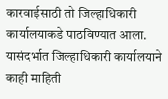कारवाईसाठी तो जिल्हाधिकारी कार्यालयाकडे पाठविण्यात आला. यासंदर्भात जिल्हाधिकारी कार्यालयाने काही माहिती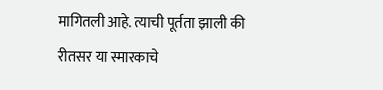मागितली आहे. त्याची पूर्तता झाली की रीतसर या स्मारकाचे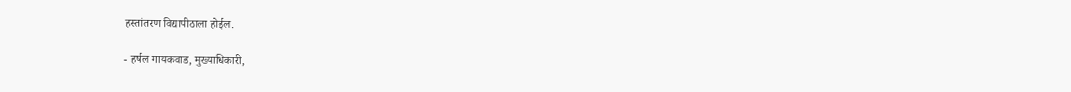हस्तांतरण विद्यापीठाला होईल.

- हर्षल गायकवाड, मुख्याधिकारी,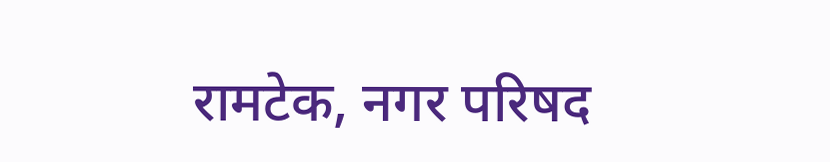रामटेक, नगर परिषद